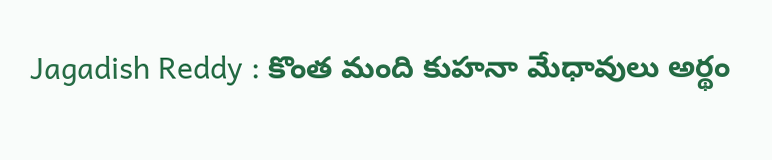Jagadish Reddy : కొంత మంది కుహనా మేధావులు అర్థం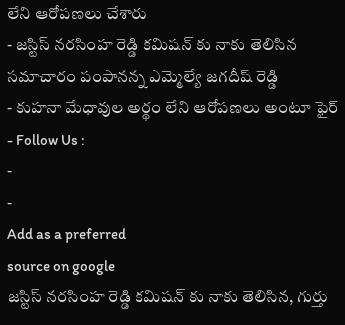లేని ఆరోపణలు చేశారు
- జస్టిస్ నరసింహ రెడ్డి కమిషన్ కు నాకు తెలిసిన సమాచారం పంపానన్న ఎమ్మెల్యే జగదీష్ రెడ్డి
- కుహనా మేధావుల అర్థం లేని ఆరోపణలు అంటూ ఫైర్
- Follow Us :
-
-
Add as a preferred
source on google
జస్టిస్ నరసింహ రెడ్డి కమిషన్ కు నాకు తెలిసిన, గుర్తు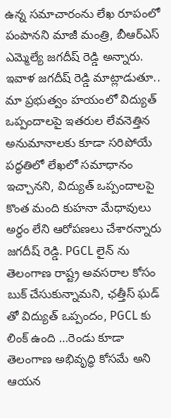ఉన్న సమాచారంను లేఖ రూపంలో పంపానని మాజీ మంత్రి, బీఆర్ఎస్ ఎమ్మెల్యే జగదీష్ రెడ్డి అన్నారు. ఇవాళ జగదీష్ రెడ్డి మాట్లాడుతూ.. మా ప్రభుత్వం హయంలో విద్యుత్ ఒప్పందాలపై ఇతరుల లేవనెత్తిన అనుమానాలకు కూడా సరిపోయే పద్ధతిలో లేఖలో సమాధానం ఇచ్చానని, విద్యుత్ ఒప్పందాలపై కొంత మంది కుహనా మేధావులు అర్థం లేని ఆరోపణలు చేశారన్నారు జగదీష్ రెడ్డి. PGCL లైన్ ను తెలంగాణ రాష్ట్ర అవసరాల కోసం బుక్ చేసుకున్నామని, ఛత్తీస్ ఘడ్ తో విద్యుత్ ఒప్పందం, PGCL కు లింక్ ఉంది …రెండు కూడా తెలంగాణ అభివృద్ధి కోసమే అని ఆయన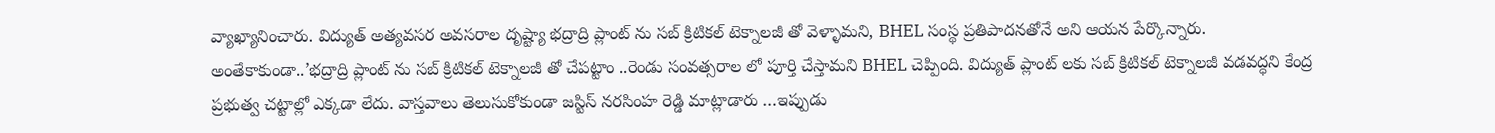వ్యాఖ్యానించారు. విద్యుత్ అత్యవసర అవసరాల దృష్ట్యా భద్రాద్రి ప్లాంట్ ను సబ్ క్రిటికల్ టెక్నాలజీ తో వెళ్ళామని, BHEL సంస్థ ప్రతిపాదనతోనే అని ఆయన పేర్కొన్నారు.
అంతేకాకుండా..’భద్రాద్రి ప్లాంట్ ను సబ్ క్రిటికల్ టెక్నాలజీ తో చేపట్టాం ..రెండు సంవత్సరాల లో పూర్తి చేస్తామని BHEL చెప్పింది. విద్యుత్ ప్లాంట్ లకు సబ్ క్రిటికల్ టెక్నాలజీ వడవద్ధని కేంద్ర ప్రభుత్వ చట్టాల్లో ఎక్కడా లేదు. వాస్తవాలు తెలుసుకోకుండా జస్టిస్ నరసింహ రెడ్డి మాట్లాడారు …ఇప్పుడు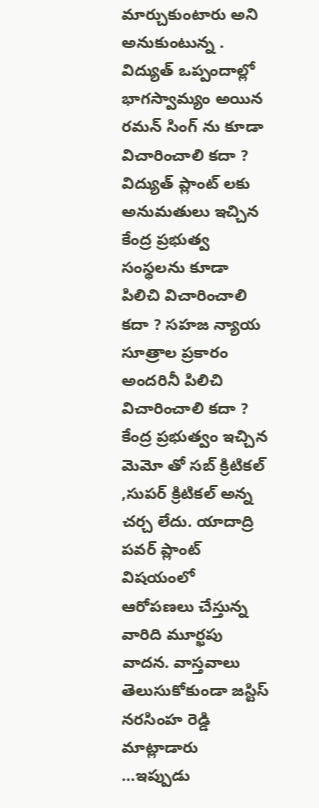మార్చుకుంటారు అని అనుకుంటున్న . విద్యుత్ ఒప్పందాల్లో భాగస్వామ్యం అయిన రమన్ సింగ్ ను కూడా విచారించాలి కదా ? విద్యుత్ ప్లాంట్ లకు అనుమతులు ఇచ్చిన కేంద్ర ప్రభుత్వ సంస్థలను కూడా పిలిచి విచారించాలి కదా ? సహజ న్యాయ సూత్రాల ప్రకారం అందరినీ పిలిచి విచారించాలి కదా ? కేంద్ర ప్రభుత్వం ఇచ్చిన మెమో తో సబ్ క్రిటికల్ ,సుపర్ క్రిటికల్ అన్న చర్చ లేదు. యాదాద్రి పవర్ ప్లాంట్ విషయంలో ఆరోపణలు చేస్తున్న వారిది మూర్ఖపు వాదన. వాస్తవాలు తెలుసుకోకుండా జస్టిస్ నరసింహ రెడ్డి మాట్లాడారు …ఇప్పుడు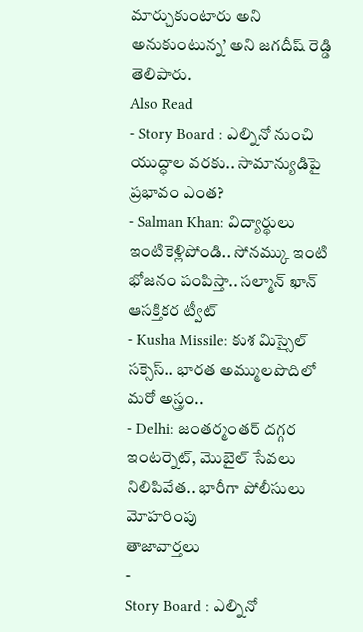మార్చుకుంటారు అని అనుకుంటున్న’ అని జగదీష్ రెడ్డి తెలిపారు.
Also Read
- Story Board : ఎల్నినో నుంచి యుద్ధాల వరకు.. సామాన్యుడిపై ప్రభావం ఎంత?
- Salman Khan: విద్యార్థులు ఇంటికెళ్లిపోండి.. సోనమ్కు ఇంటి భోజనం పంపిస్తా.. సల్మాన్ ఖాన్ ఆసక్తికర ట్వీట్
- Kusha Missile: కుశ మిస్సైల్ సక్సెస్.. భారత అమ్ములపొదిలో మరో అస్త్రం..
- Delhi: జంతర్మంతర్ దగ్గర ఇంటర్నెట్, మొబైల్ సేవలు నిలిపివేత.. భారీగా పోలీసులు మోహరింపు
తాజావార్తలు
-
Story Board : ఎల్నినో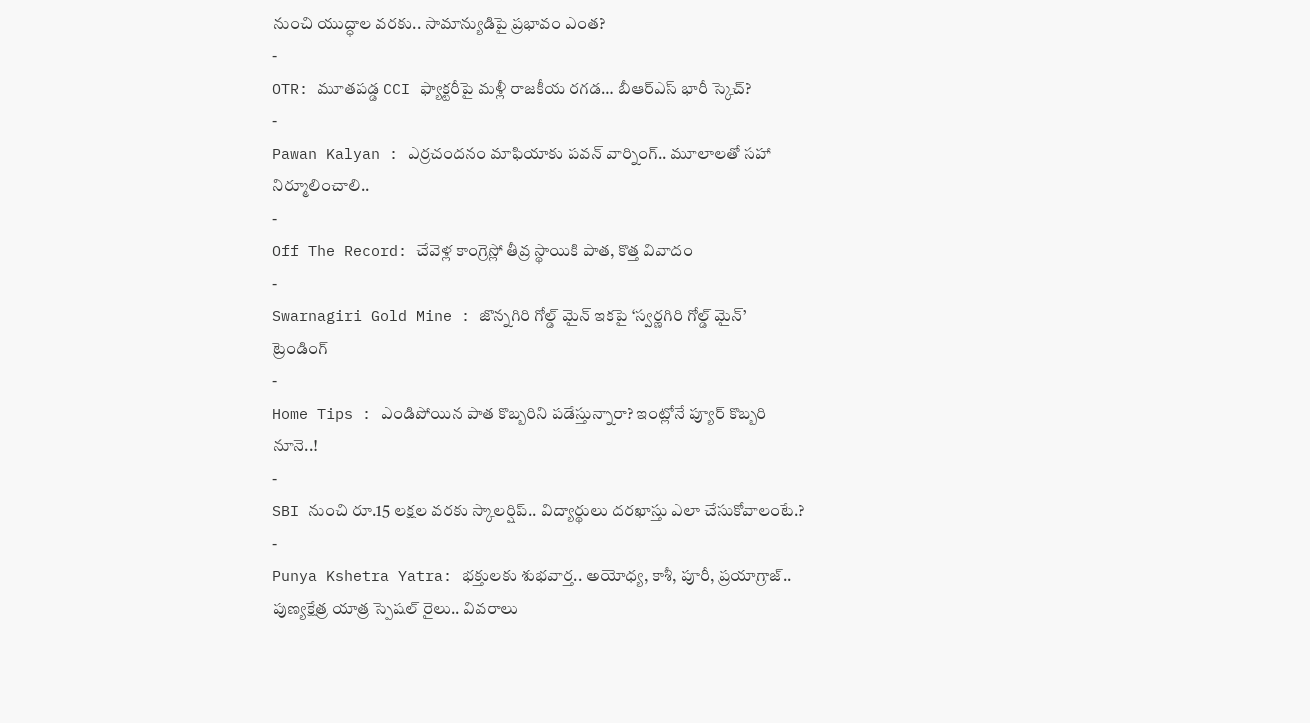నుంచి యుద్ధాల వరకు.. సామాన్యుడిపై ప్రభావం ఎంత?
-
OTR: మూతపడ్డ CCI ఫ్యాక్టరీపై మళ్లీ రాజకీయ రగడ… బీఆర్ఎస్ భారీ స్కెచ్?
-
Pawan Kalyan : ఎర్రచందనం మాఫియాకు పవన్ వార్నింగ్.. మూలాలతో సహా నిర్మూలించాలి..
-
Off The Record: చేవెళ్ల కాంగ్రెస్లో తీవ్ర స్థాయికి పాత, కొత్త వివాదం
-
Swarnagiri Gold Mine : జొన్నగిరి గోల్డ్ మైన్ ఇకపై ‘స్వర్ణగిరి గోల్డ్ మైన్’
ట్రెండింగ్
-
Home Tips : ఎండిపోయిన పాత కొబ్బరిని పడేస్తున్నారా? ఇంట్లోనే ప్యూర్ కొబ్బరి నూనె..!
-
SBI నుంచి రూ.15 లక్షల వరకు స్కాలర్షిప్.. విద్యార్థులు దరఖాస్తు ఎలా చేసుకోవాలంటే.?
-
Punya Kshetra Yatra: భక్తులకు శుభవార్త.. అయోధ్య, కాశీ, పూరీ, ప్రయాగ్రాజ్.. పుణ్యక్షేత్ర యాత్ర స్పెషల్ రైలు.. వివరాలు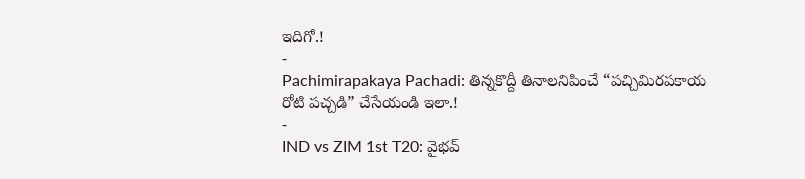ఇదిగో.!
-
Pachimirapakaya Pachadi: తిన్నకొద్దీ తినాలనిపించే “పచ్చిమిరపకాయ రోటి పచ్చడి” చేసేయండి ఇలా.!
-
IND vs ZIM 1st T20: వైభవ్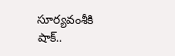సూర్యవంశీకి షాక్..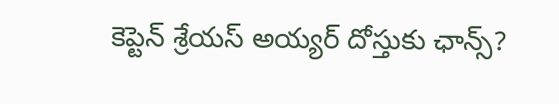కెప్టెన్ శ్రేయస్ అయ్యర్ దోస్తుకు ఛాన్స్?